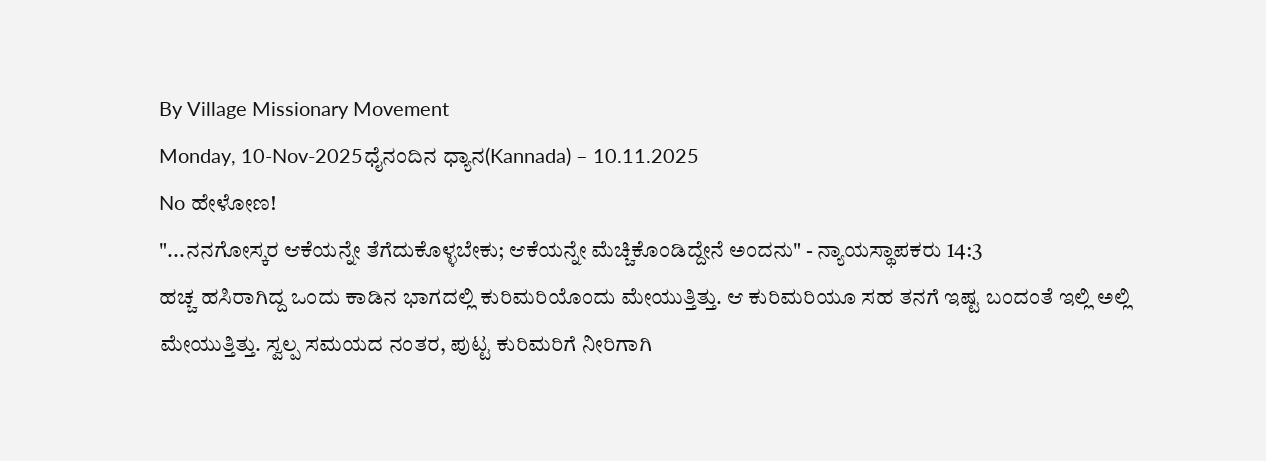By Village Missionary Movement
Monday, 10-Nov-2025ಧೈನಂದಿನ ಧ್ಯಾನ(Kannada) – 10.11.2025
No ಹೇಳೋಣ!
"...ನನಗೋಸ್ಕರ ಆಕೆಯನ್ನೇ ತೆಗೆದುಕೊಳ್ಳಬೇಕು; ಆಕೆಯನ್ನೇ ಮೆಚ್ಚಿಕೊಂಡಿದ್ದೇನೆ ಅಂದನು" - ನ್ಯಾಯಸ್ಥಾಪಕರು 14:3
ಹಚ್ಚ ಹಸಿರಾಗಿದ್ದ ಒಂದು ಕಾಡಿನ ಭಾಗದಲ್ಲಿ ಕುರಿಮರಿಯೊಂದು ಮೇಯುತ್ತಿತ್ತು. ಆ ಕುರಿಮರಿಯೂ ಸಹ ತನಗೆ ಇಷ್ಟ ಬಂದಂತೆ ಇಲ್ಲಿ ಅಲ್ಲಿ ಮೇಯುತ್ತಿತ್ತು. ಸ್ವಲ್ಪ ಸಮಯದ ನಂತರ, ಪುಟ್ಟ ಕುರಿಮರಿಗೆ ನೀರಿಗಾಗಿ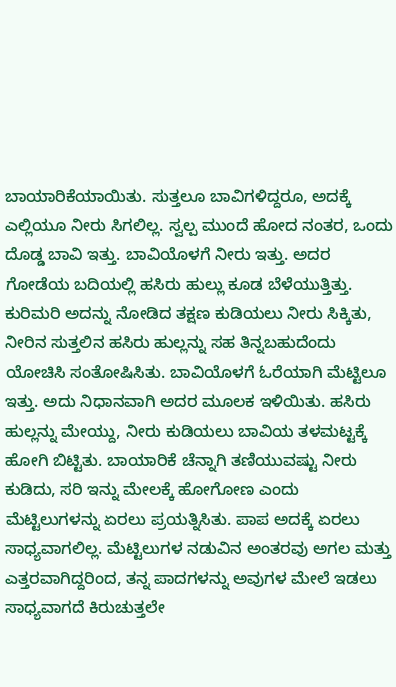ಬಾಯಾರಿಕೆಯಾಯಿತು. ಸುತ್ತಲೂ ಬಾವಿಗಳಿದ್ದರೂ, ಅದಕ್ಕೆ ಎಲ್ಲಿಯೂ ನೀರು ಸಿಗಲಿಲ್ಲ. ಸ್ವಲ್ಪ ಮುಂದೆ ಹೋದ ನಂತರ, ಒಂದು ದೊಡ್ಡ ಬಾವಿ ಇತ್ತು. ಬಾವಿಯೊಳಗೆ ನೀರು ಇತ್ತು. ಅದರ ಗೋಡೆಯ ಬದಿಯಲ್ಲಿ ಹಸಿರು ಹುಲ್ಲು ಕೂಡ ಬೆಳೆಯುತ್ತಿತ್ತು. ಕುರಿಮರಿ ಅದನ್ನು ನೋಡಿದ ತಕ್ಷಣ ಕುಡಿಯಲು ನೀರು ಸಿಕ್ಕಿತು, ನೀರಿನ ಸುತ್ತಲಿನ ಹಸಿರು ಹುಲ್ಲನ್ನು ಸಹ ತಿನ್ನಬಹುದೆಂದು ಯೋಚಿಸಿ ಸಂತೋಷಿಸಿತು. ಬಾವಿಯೊಳಗೆ ಓರೆಯಾಗಿ ಮೆಟ್ಟಿಲೂ ಇತ್ತು. ಅದು ನಿಧಾನವಾಗಿ ಅದರ ಮೂಲಕ ಇಳಿಯಿತು. ಹಸಿರು ಹುಲ್ಲನ್ನು ಮೇಯ್ದು, ನೀರು ಕುಡಿಯಲು ಬಾವಿಯ ತಳಮಟ್ಟಕ್ಕೆ ಹೋಗಿ ಬಿಟ್ಟಿತು. ಬಾಯಾರಿಕೆ ಚೆನ್ನಾಗಿ ತಣಿಯುವಷ್ಟು ನೀರು ಕುಡಿದು, ಸರಿ ಇನ್ನು ಮೇಲಕ್ಕೆ ಹೋಗೋಣ ಎಂದು ಮೆಟ್ಟಿಲುಗಳನ್ನು ಏರಲು ಪ್ರಯತ್ನಿಸಿತು. ಪಾಪ ಅದಕ್ಕೆ ಏರಲು ಸಾಧ್ಯವಾಗಲಿಲ್ಲ. ಮೆಟ್ಟಿಲುಗಳ ನಡುವಿನ ಅಂತರವು ಅಗಲ ಮತ್ತು ಎತ್ತರವಾಗಿದ್ದರಿಂದ, ತನ್ನ ಪಾದಗಳನ್ನು ಅವುಗಳ ಮೇಲೆ ಇಡಲು ಸಾಧ್ಯವಾಗದೆ ಕಿರುಚುತ್ತಲೇ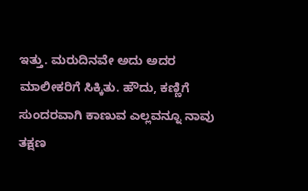ಇತ್ತು. ಮರುದಿನವೇ ಅದು ಅದರ ಮಾಲೀಕರಿಗೆ ಸಿಕ್ಕಿತು. ಹೌದು, ಕಣ್ಣಿಗೆ ಸುಂದರವಾಗಿ ಕಾಣುವ ಎಲ್ಲವನ್ನೂ ನಾವು ತಕ್ಷಣ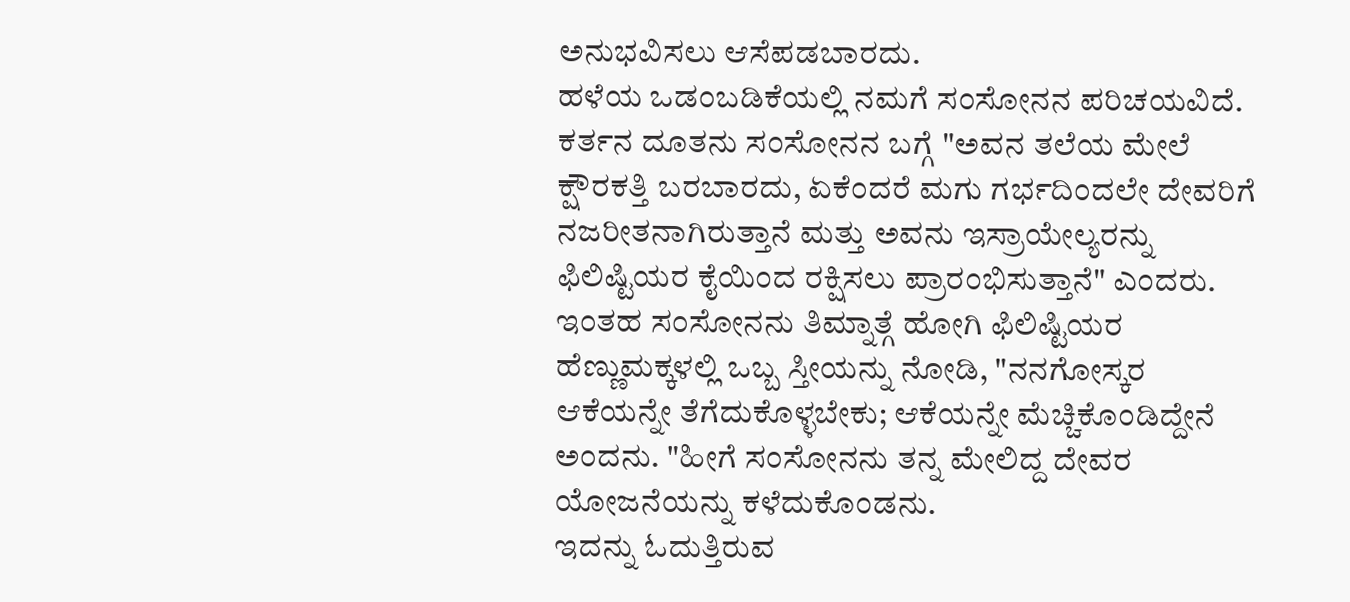ಅನುಭವಿಸಲು ಆಸೆಪಡಬಾರದು.
ಹಳೆಯ ಒಡಂಬಡಿಕೆಯಲ್ಲಿ ನಮಗೆ ಸಂಸೋನನ ಪರಿಚಯವಿದೆ. ಕರ್ತನ ದೂತನು ಸಂಸೋನನ ಬಗ್ಗೆ "ಅವನ ತಲೆಯ ಮೇಲೆ ಕ್ಷೌರಕತ್ತಿ ಬರಬಾರದು, ಏಕೆಂದರೆ ಮಗು ಗರ್ಭದಿಂದಲೇ ದೇವರಿಗೆ ನಜರೀತನಾಗಿರುತ್ತಾನೆ ಮತ್ತು ಅವನು ಇಸ್ರಾಯೇಲ್ಯರನ್ನು ಫಿಲಿಷ್ಟಿಯರ ಕೈಯಿಂದ ರಕ್ಷಿಸಲು ಪ್ರಾರಂಭಿಸುತ್ತಾನೆ" ಎಂದರು. ಇಂತಹ ಸಂಸೋನನು ತಿಮ್ನಾತ್ಗೆ ಹೋಗಿ ಫಿಲಿಷ್ಟಿಯರ ಹೆಣ್ಣುಮಕ್ಕಳಲ್ಲಿ ಒಬ್ಬ ಸ್ತೀಯನ್ನು ನೋಡಿ, "ನನಗೋಸ್ಕರ ಆಕೆಯನ್ನೇ ತೆಗೆದುಕೊಳ್ಳಬೇಕು; ಆಕೆಯನ್ನೇ ಮೆಚ್ಚಿಕೊಂಡಿದ್ದೇನೆ ಅಂದನು. "ಹೀಗೆ ಸಂಸೋನನು ತನ್ನ ಮೇಲಿದ್ದ ದೇವರ ಯೋಜನೆಯನ್ನು ಕಳೆದುಕೊಂಡನು.
ಇದನ್ನು ಓದುತ್ತಿರುವ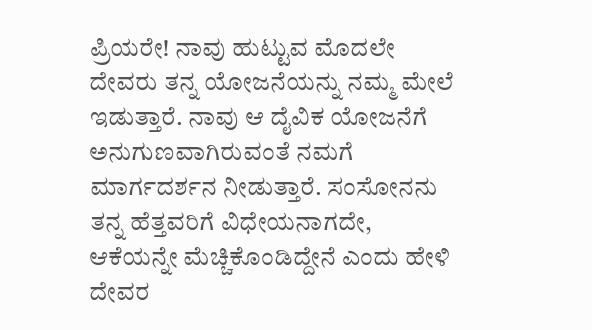ಪ್ರಿಯರೇ! ನಾವು ಹುಟ್ಟುವ ಮೊದಲೇ ದೇವರು ತನ್ನ ಯೋಜನೆಯನ್ನು ನಮ್ಮ ಮೇಲೆ ಇಡುತ್ತಾರೆ. ನಾವು ಆ ದೈವಿಕ ಯೋಜನೆಗೆ ಅನುಗುಣವಾಗಿರುವಂತೆ ನಮಗೆ ಮಾರ್ಗದರ್ಶನ ನೀಡುತ್ತಾರೆ. ಸಂಸೋನನು ತನ್ನ ಹೆತ್ತವರಿಗೆ ವಿಧೇಯನಾಗದೇ, ಆಕೆಯನ್ನೇ ಮೆಚ್ಚಿಕೊಂಡಿದ್ದೇನೆ ಎಂದು ಹೇಳಿ ದೇವರ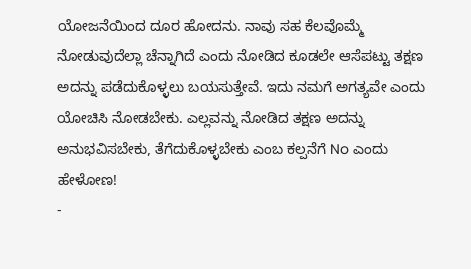ಯೋಜನೆಯಿಂದ ದೂರ ಹೋದನು. ನಾವು ಸಹ ಕೆಲವೊಮ್ಮೆ ನೋಡುವುದೆಲ್ಲಾ ಚೆನ್ನಾಗಿದೆ ಎಂದು ನೋಡಿದ ಕೂಡಲೇ ಆಸೆಪಟ್ಟು ತಕ್ಷಣ ಅದನ್ನು ಪಡೆದುಕೊಳ್ಳಲು ಬಯಸುತ್ತೇವೆ. ಇದು ನಮಗೆ ಅಗತ್ಯವೇ ಎಂದು ಯೋಚಿಸಿ ನೋಡಬೇಕು. ಎಲ್ಲವನ್ನು ನೋಡಿದ ತಕ್ಷಣ ಅದನ್ನು ಅನುಭವಿಸಬೇಕು, ತೆಗೆದುಕೊಳ್ಳಬೇಕು ಎಂಬ ಕಲ್ಪನೆಗೆ No ಎಂದು ಹೇಳೋಣ!
-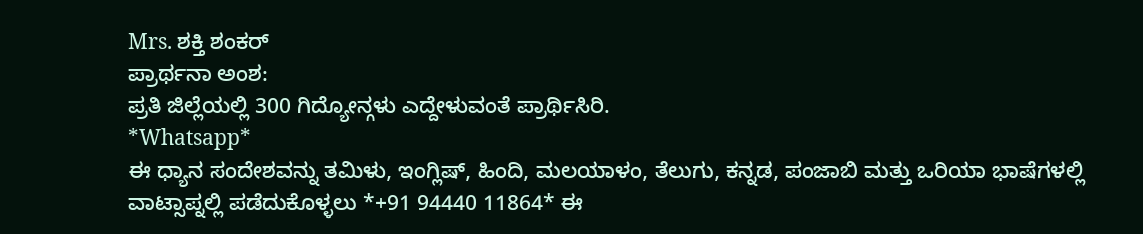Mrs. ಶಕ್ತಿ ಶಂಕರ್
ಪ್ರಾರ್ಥನಾ ಅಂಶ:
ಪ್ರತಿ ಜಿಲ್ಲೆಯಲ್ಲಿ 300 ಗಿದ್ಯೋನ್ಗಳು ಎದ್ದೇಳುವಂತೆ ಪ್ರಾರ್ಥಿಸಿರಿ.
*Whatsapp*
ಈ ಧ್ಯಾನ ಸಂದೇಶವನ್ನು ತಮಿಳು, ಇಂಗ್ಲಿಷ್, ಹಿಂದಿ, ಮಲಯಾಳಂ, ತೆಲುಗು, ಕನ್ನಡ, ಪಂಜಾಬಿ ಮತ್ತು ಒರಿಯಾ ಭಾಷೆಗಳಲ್ಲಿ ವಾಟ್ಸಾಪ್ನಲ್ಲಿ ಪಡೆದುಕೊಳ್ಳಲು *+91 94440 11864* ಈ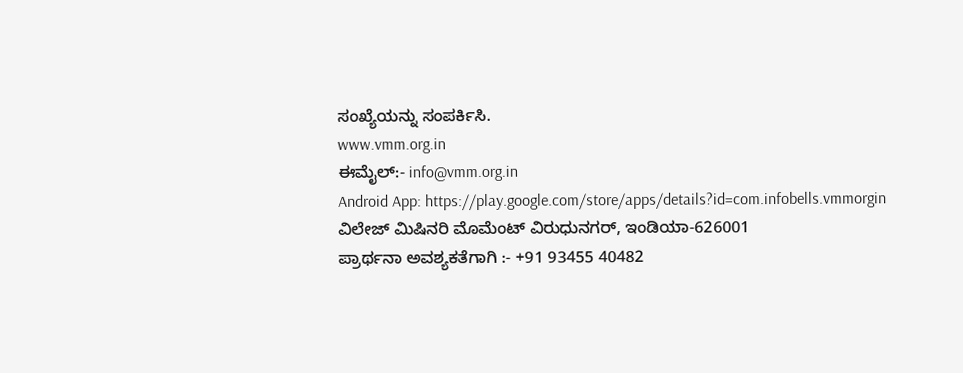ಸಂಖ್ಯೆಯನ್ನು ಸಂಪರ್ಕಿಸಿ.
www.vmm.org.in
ಈಮೈಲ್:- info@vmm.org.in
Android App: https://play.google.com/store/apps/details?id=com.infobells.vmmorgin
ವಿಲೇಜ್ ಮಿಷಿನರಿ ಮೊಮೆಂಟ್ ವಿರುಧುನಗರ್, ಇಂಡಿಯಾ-626001
ಪ್ರಾರ್ಥನಾ ಅವಶ್ಯಕತೆಗಾಗಿ :- +91 93455 40482